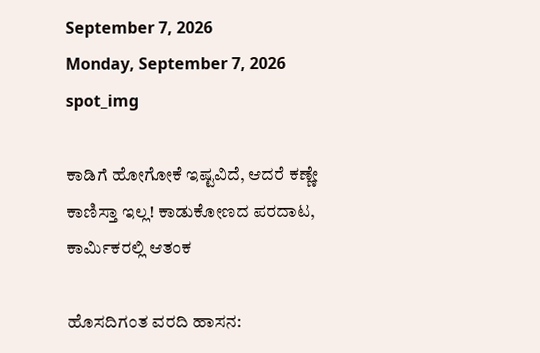September 7, 2026
Monday, September 7, 2026
spot_img

ಕಾಡಿಗೆ ಹೋಗೋಕೆ ಇಷ್ಟವಿದೆ, ಆದರೆ ಕಣ್ಣೇ ಕಾಣಿಸ್ತಾ ಇಲ್ಲ! ಕಾಡುಕೋಣದ ಪರದಾಟ, ಕಾರ್ಮಿಕರಲ್ಲಿ ಆತಂಕ

ಹೊಸದಿಗಂತ ವರದಿ ಹಾಸನ: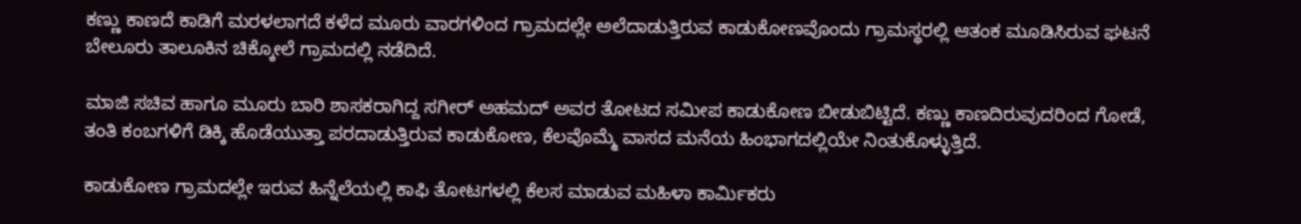ಕಣ್ಣು ಕಾಣದೆ ಕಾಡಿಗೆ ಮರಳಲಾಗದೆ ಕಳೆದ ಮೂರು ವಾರಗಳಿಂದ ಗ್ರಾಮದಲ್ಲೇ ಅಲೆದಾಡುತ್ತಿರುವ ಕಾಡುಕೋಣವೊಂದು ಗ್ರಾಮಸ್ಥರಲ್ಲಿ ಆತಂಕ ಮೂಡಿಸಿರುವ ಘಟನೆ ಬೇಲೂರು ತಾಲೂಕಿನ ಚಿಕ್ಕೋಲೆ ಗ್ರಾಮದಲ್ಲಿ ನಡೆದಿದೆ.

ಮಾಜಿ ಸಚಿವ ಹಾಗೂ ಮೂರು ಬಾರಿ ಶಾಸಕರಾಗಿದ್ದ ಸಗೀರ್ ಅಹಮದ್ ಅವರ ತೋಟದ ಸಮೀಪ ಕಾಡುಕೋಣ ಬೀಡುಬಿಟ್ಟಿದೆ. ಕಣ್ಣು ಕಾಣದಿರುವುದರಿಂದ ಗೋಡೆ, ತಂತಿ ಕಂಬಗಳಿಗೆ ಡಿಕ್ಕಿ ಹೊಡೆಯುತ್ತಾ ಪರದಾಡುತ್ತಿರುವ ಕಾಡುಕೋಣ, ಕೆಲವೊಮ್ಮೆ ವಾಸದ ಮನೆಯ ಹಿಂಭಾಗದಲ್ಲಿಯೇ ನಿಂತುಕೊಳ್ಳುತ್ತಿದೆ.

ಕಾಡುಕೋಣ ಗ್ರಾಮದಲ್ಲೇ ಇರುವ ಹಿನ್ನೆಲೆಯಲ್ಲಿ ಕಾಫಿ ತೋಟಗಳಲ್ಲಿ ಕೆಲಸ ಮಾಡುವ ಮಹಿಳಾ ಕಾರ್ಮಿಕರು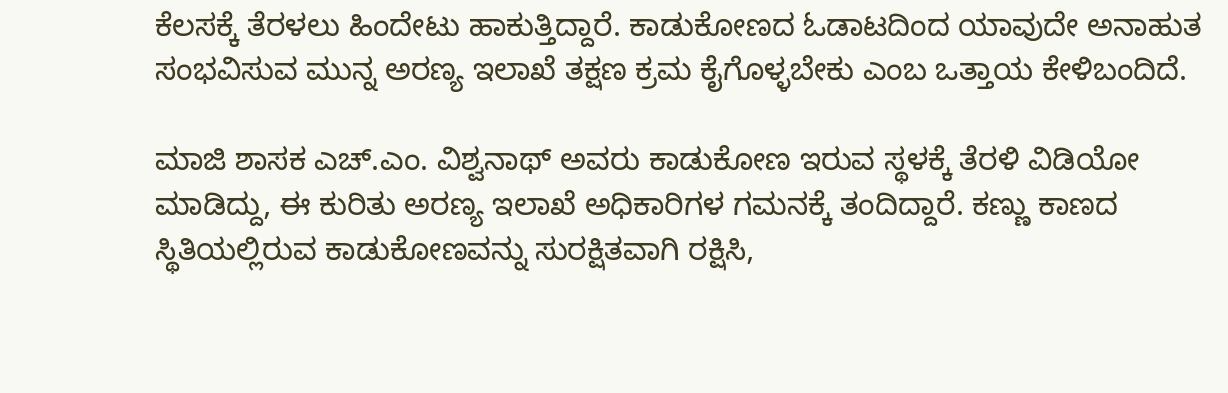ಕೆಲಸಕ್ಕೆ ತೆರಳಲು ಹಿಂದೇಟು ಹಾಕುತ್ತಿದ್ದಾರೆ. ಕಾಡುಕೋಣದ ಓಡಾಟದಿಂದ ಯಾವುದೇ ಅನಾಹುತ ಸಂಭವಿಸುವ ಮುನ್ನ ಅರಣ್ಯ ಇಲಾಖೆ ತಕ್ಷಣ ಕ್ರಮ ಕೈಗೊಳ್ಳಬೇಕು ಎಂಬ ಒತ್ತಾಯ ಕೇಳಿಬಂದಿದೆ.

ಮಾಜಿ ಶಾಸಕ ಎಚ್.ಎಂ. ವಿಶ್ವನಾಥ್ ಅವರು ಕಾಡುಕೋಣ ಇರುವ ಸ್ಥಳಕ್ಕೆ ತೆರಳಿ ವಿಡಿಯೋ ಮಾಡಿದ್ದು, ಈ ಕುರಿತು ಅರಣ್ಯ ಇಲಾಖೆ ಅಧಿಕಾರಿಗಳ ಗಮನಕ್ಕೆ ತಂದಿದ್ದಾರೆ. ಕಣ್ಣು ಕಾಣದ ಸ್ಥಿತಿಯಲ್ಲಿರುವ ಕಾಡುಕೋಣವನ್ನು ಸುರಕ್ಷಿತವಾಗಿ ರಕ್ಷಿಸಿ,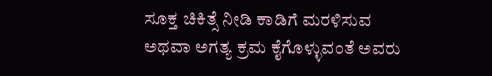ಸೂಕ್ತ ಚಿಕಿತ್ಸೆ ನೀಡಿ ಕಾಡಿಗೆ ಮರಳಿಸುವ ಅಥವಾ ಅಗತ್ಯ ಕ್ರಮ ಕೈಗೊಳ್ಳುವಂತೆ ಅವರು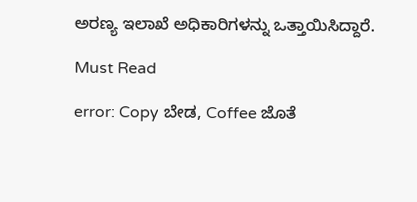ಅರಣ್ಯ ಇಲಾಖೆ ಅಧಿಕಾರಿಗಳನ್ನು ಒತ್ತಾಯಿಸಿದ್ದಾರೆ.

Must Read

error: Copy ಬೇಡ, Coffee ಜೊತೆ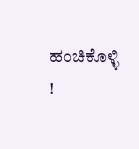ಹಂಚಿಕೊಳ್ಳಿ !